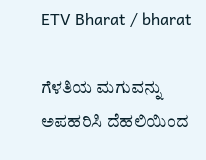ETV Bharat / bharat

ಗೆಳತಿಯ ಮಗುವನ್ನು ಅಪಹರಿಸಿ ದೆಹಲಿಯಿಂದ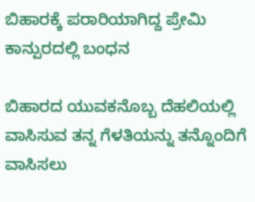ಬಿಹಾರಕ್ಕೆ ಪರಾರಿಯಾಗಿದ್ದ ಪ್ರೇಮಿ ಕಾನ್ಪುರದಲ್ಲಿ ಬಂಧನ

ಬಿಹಾರದ ಯುವಕನೊಬ್ಬ ದೆಹಲಿಯಲ್ಲಿ ವಾಸಿಸುವ ತನ್ನ ಗೆಳತಿಯನ್ನು ತನ್ನೊಂದಿಗೆ ವಾಸಿಸಲು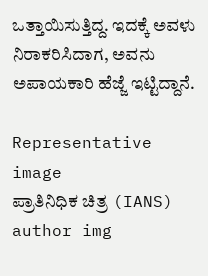ಒತ್ತಾಯಿಸುತ್ತಿದ್ದ. ಇದಕ್ಕೆ ಅವಳು ನಿರಾಕರಿಸಿದಾಗ, ಅವನು ಅಪಾಯಕಾರಿ ಹೆಜ್ಜೆ ಇಟ್ಟಿದ್ದಾನೆ.

Representative image
ಪ್ರಾತಿನಿಧಿಕ ಚಿತ್ರ (IANS)
author img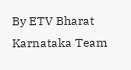By ETV Bharat Karnataka Team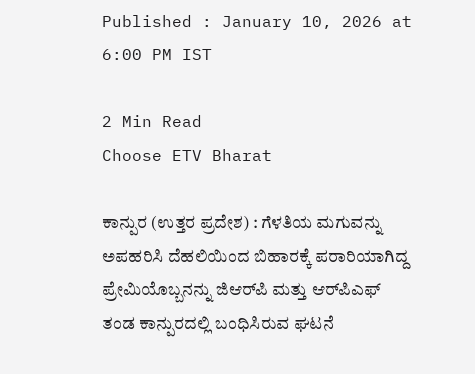Published : January 10, 2026 at 6:00 PM IST

2 Min Read
Choose ETV Bharat

ಕಾನ್ಪುರ (ಉತ್ತರ ಪ್ರದೇಶ) : ಗೆಳತಿಯ ಮಗುವನ್ನು ಅಪಹರಿಸಿ ದೆಹಲಿಯಿಂದ ಬಿಹಾರಕ್ಕೆ ಪರಾರಿಯಾಗಿದ್ದ ಪ್ರೇಮಿಯೊಬ್ಬನನ್ನು ಜಿಆರ್‌ಪಿ ಮತ್ತು ಆರ್‌ಪಿಎಫ್ ತಂಡ ಕಾನ್ಪುರದಲ್ಲಿ ಬಂಧಿಸಿರುವ ಘಟನೆ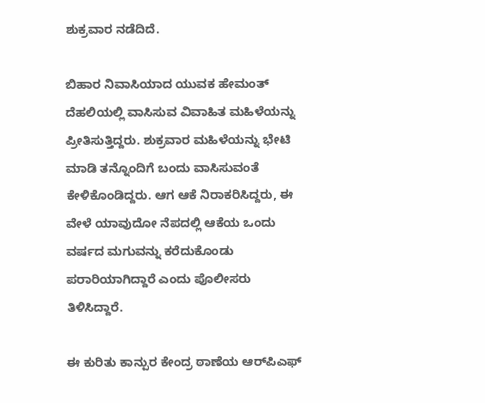ಶುಕ್ರವಾರ ನಡೆದಿದೆ.

ಬಿಹಾರ ನಿವಾಸಿಯಾದ ಯುವಕ ಹೇಮಂತ್ ದೆಹಲಿಯಲ್ಲಿ ವಾಸಿಸುವ ವಿವಾಹಿತ ಮಹಿಳೆಯನ್ನು ಪ್ರೀತಿಸುತ್ತಿದ್ದರು. ಶುಕ್ರವಾರ ಮಹಿಳೆಯನ್ನು ಭೇಟಿ ಮಾಡಿ ತನ್ನೊಂದಿಗೆ ಬಂದು ವಾಸಿಸುವಂತೆ ಕೇಳಿಕೊಂಡಿದ್ದರು. ಆಗ ಆಕೆ ನಿರಾಕರಿಸಿದ್ದರು, ಈ ವೇಳೆ ಯಾವುದೋ ನೆಪದಲ್ಲಿ ಆಕೆಯ ಒಂದು ವರ್ಷದ ಮಗುವನ್ನು ಕರೆದುಕೊಂಡು ಪರಾರಿಯಾಗಿದ್ದಾರೆ ಎಂದು ಪೊಲೀಸರು ತಿಳಿಸಿದ್ದಾರೆ.

ಈ ಕುರಿತು ಕಾನ್ಪುರ ಕೇಂದ್ರ ಠಾಣೆಯ ಆರ್‌ಪಿಎಫ್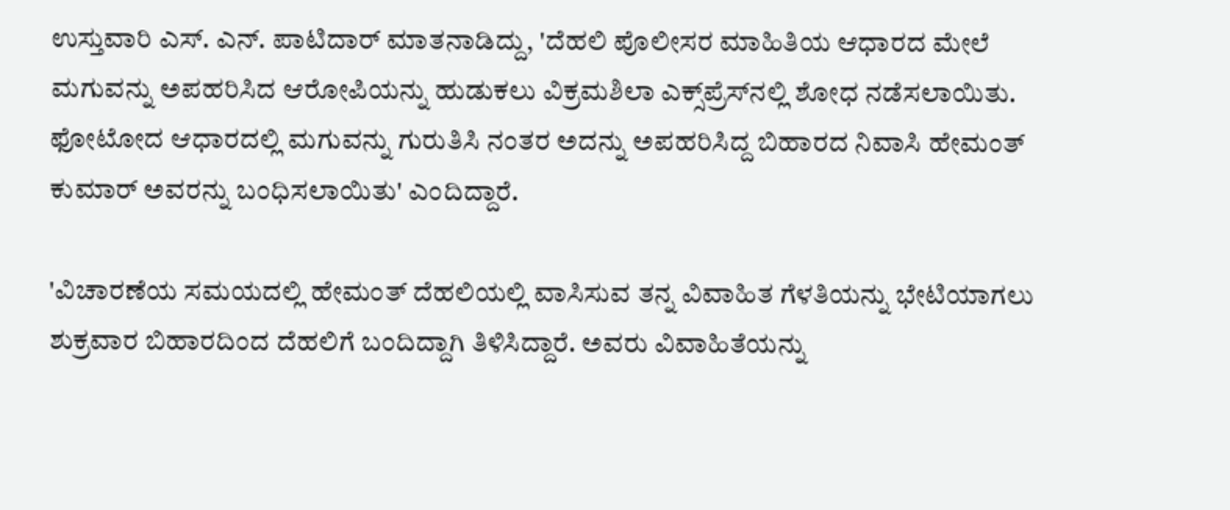ಉಸ್ತುವಾರಿ ಎಸ್. ಎನ್. ಪಾಟಿದಾರ್ ಮಾತನಾಡಿದ್ದು, 'ದೆಹಲಿ ಪೊಲೀಸರ ಮಾಹಿತಿಯ ಆಧಾರದ ಮೇಲೆ ಮಗುವನ್ನು ಅಪಹರಿಸಿದ ಆರೋಪಿಯನ್ನು ಹುಡುಕಲು ವಿಕ್ರಮಶಿಲಾ ಎಕ್ಸ್‌ಪ್ರೆಸ್‌ನಲ್ಲಿ ಶೋಧ ನಡೆಸಲಾಯಿತು. ಫೋಟೋದ ಆಧಾರದಲ್ಲಿ ಮಗುವನ್ನು ಗುರುತಿಸಿ ನಂತರ ಅದನ್ನು ಅಪಹರಿಸಿದ್ದ ಬಿಹಾರದ ನಿವಾಸಿ ಹೇಮಂತ್ ಕುಮಾರ್ ಅವರನ್ನು ಬಂಧಿಸಲಾಯಿತು' ಎಂದಿದ್ದಾರೆ.

'ವಿಚಾರಣೆಯ ಸಮಯದಲ್ಲಿ ಹೇಮಂತ್ ದೆಹಲಿಯಲ್ಲಿ ವಾಸಿಸುವ ತನ್ನ ವಿವಾಹಿತ ಗೆಳತಿಯನ್ನು ಭೇಟಿಯಾಗಲು ಶುಕ್ರವಾರ ಬಿಹಾರದಿಂದ ದೆಹಲಿಗೆ ಬಂದಿದ್ದಾಗಿ ತಿಳಿಸಿದ್ದಾರೆ. ಅವರು ವಿವಾಹಿತೆಯನ್ನು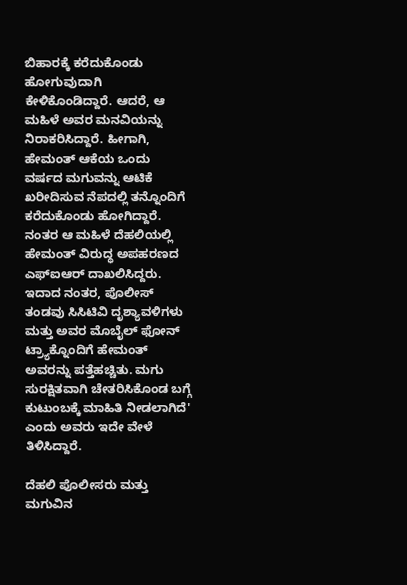ಬಿಹಾರಕ್ಕೆ ಕರೆದುಕೊಂಡು ಹೋಗುವುದಾಗಿ ಕೇಳಿಕೊಂಡಿದ್ದಾರೆ. ಆದರೆ, ಆ ಮಹಿಳೆ ಅವರ ಮನವಿಯನ್ನು ನಿರಾಕರಿಸಿದ್ದಾರೆ. ಹೀಗಾಗಿ, ಹೇಮಂತ್ ಆಕೆಯ ಒಂದು ವರ್ಷದ ಮಗುವನ್ನು ಆಟಿಕೆ ಖರೀದಿಸುವ ನೆಪದಲ್ಲಿ ತನ್ನೊಂದಿಗೆ ಕರೆದುಕೊಂಡು ಹೋಗಿದ್ದಾರೆ. ನಂತರ ಆ ಮಹಿಳೆ ದೆಹಲಿಯಲ್ಲಿ ಹೇಮಂತ್ ವಿರುದ್ಧ ಅಪಹರಣದ ಎಫ್‌ಐಆರ್ ದಾಖಲಿಸಿದ್ದರು. ಇದಾದ ನಂತರ, ಪೊಲೀಸ್ ತಂಡವು ಸಿಸಿಟಿವಿ ದೃಶ್ಯಾವಳಿಗಳು ಮತ್ತು ಅವರ ಮೊಬೈಲ್ ಫೋನ್ ಟ್ರ್ಯಾಕ್ನೊಂದಿಗೆ ಹೇಮಂತ್ ಅವರನ್ನು ಪತ್ತೆಹಚ್ಚಿತು. ಮಗು ಸುರಕ್ಷಿತವಾಗಿ ಚೇತರಿಸಿಕೊಂಡ ಬಗ್ಗೆ ಕುಟುಂಬಕ್ಕೆ ಮಾಹಿತಿ ನೀಡಲಾಗಿದೆ' ಎಂದು ಅವರು ಇದೇ ವೇಳೆ ತಿಳಿಸಿದ್ದಾರೆ.

ದೆಹಲಿ ಪೊಲೀಸರು ಮತ್ತು ಮಗುವಿನ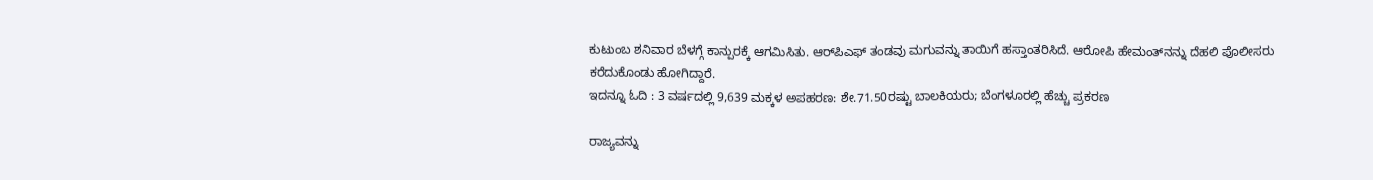ಕುಟುಂಬ ಶನಿವಾರ ಬೆಳಗ್ಗೆ ಕಾನ್ಪುರಕ್ಕೆ ಆಗಮಿಸಿತು. ಆರ್‌ಪಿಎಫ್ ತಂಡವು ಮಗುವನ್ನು ತಾಯಿಗೆ ಹಸ್ತಾಂತರಿಸಿದೆ. ಆರೋಪಿ ಹೇಮಂತ್‌ನನ್ನು ದೆಹಲಿ ಪೊಲೀಸರು ಕರೆದುಕೊಂಡು ಹೋಗಿದ್ದಾರೆ.
ಇದನ್ನೂ ಓದಿ : 3 ವರ್ಷದಲ್ಲಿ 9,639 ಮಕ್ಕಳ ಅಪಹರಣ: ಶೇ.71.50ರಷ್ಟು ಬಾಲಕಿಯರು; ಬೆಂಗಳೂರಲ್ಲಿ ಹೆಚ್ಚು ಪ್ರಕರಣ

ರಾಜ್ಯವನ್ನು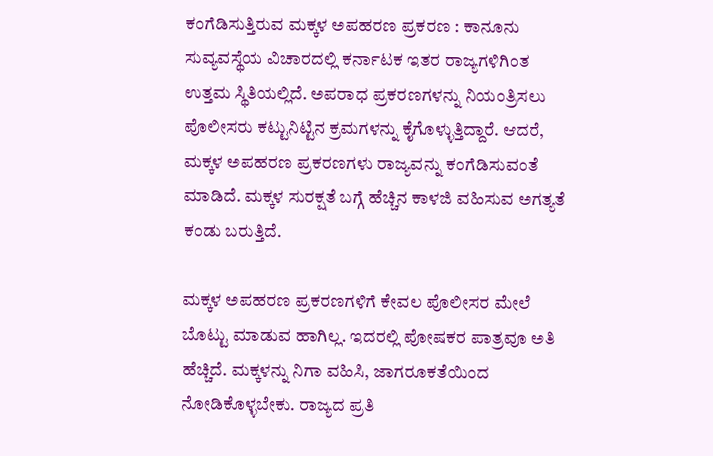ಕಂಗೆಡಿಸುತ್ತಿರುವ ಮಕ್ಕಳ ಅಪಹರಣ ಪ್ರಕರಣ : ಕಾನೂನು ಸುವ್ಯವಸ್ಥೆಯ ವಿಚಾರದಲ್ಲಿ ಕರ್ನಾಟಕ ಇತರ ರಾಜ್ಯಗಳಿಗಿಂತ ಉತ್ತಮ ಸ್ಥಿತಿಯಲ್ಲಿದೆ. ಅಪರಾಧ ಪ್ರಕರಣಗಳನ್ನು ನಿಯಂತ್ರಿಸಲು ಪೊಲೀಸರು ಕಟ್ಟುನಿಟ್ಟಿನ ಕ್ರಮಗಳನ್ನು ಕೈಗೊಳ್ಳುತ್ತಿದ್ದಾರೆ. ಆದರೆ, ಮಕ್ಕಳ ಅಪಹರಣ ಪ್ರಕರಣಗಳು ರಾಜ್ಯವನ್ನು ಕಂಗೆಡಿಸುವಂತೆ ಮಾಡಿದೆ. ಮಕ್ಕಳ ಸುರಕ್ಷತೆ ಬಗ್ಗೆ ಹೆಚ್ಚಿನ ಕಾಳಜಿ ವಹಿಸುವ ಅಗತ್ಯತೆ ಕಂಡು ಬರುತ್ತಿದೆ.

ಮಕ್ಕಳ ಅಪಹರಣ ಪ್ರಕರಣಗಳಿಗೆ ಕೇವಲ ಪೊಲೀಸರ ಮೇಲೆ ಬೊಟ್ಟು ಮಾಡುವ ಹಾಗಿಲ್ಲ‌. ಇದರಲ್ಲಿ ಪೋಷಕರ ಪಾತ್ರವೂ ಅತಿ ಹೆಚ್ಚಿದೆ. ಮಕ್ಕಳನ್ನು ನಿಗಾ ವಹಿಸಿ, ಜಾಗರೂಕತೆಯಿಂದ ನೋಡಿಕೊಳ್ಳಬೇಕು. ರಾಜ್ಯದ ಪ್ರತಿ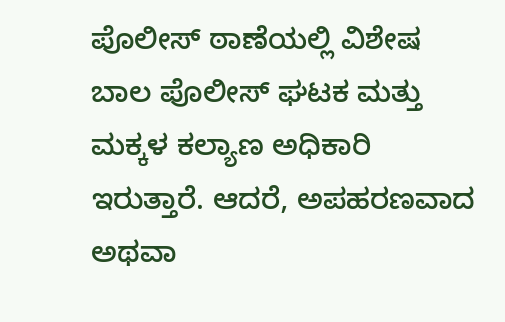ಪೊಲೀಸ್ ಠಾಣೆಯಲ್ಲಿ ವಿಶೇಷ ಬಾಲ ಪೊಲೀಸ್ ಘಟಕ ಮತ್ತು ಮಕ್ಕಳ ಕಲ್ಯಾಣ ಅಧಿಕಾರಿ ಇರುತ್ತಾರೆ. ಆದರೆ, ಅಪಹರಣವಾದ ಅಥವಾ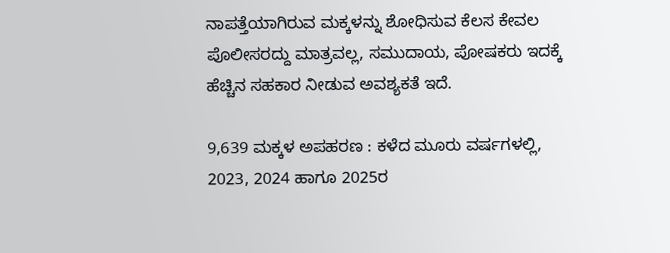ನಾಪತ್ತೆಯಾಗಿರುವ ಮಕ್ಕಳನ್ನು ಶೋಧಿಸುವ ಕೆಲಸ ಕೇವಲ ಪೊಲೀಸರದ್ದು ಮಾತ್ರವಲ್ಲ, ಸಮುದಾಯ, ಪೋಷಕರು ಇದಕ್ಕೆ ಹೆಚ್ಚಿನ ಸಹಕಾರ ನೀಡುವ ಅವಶ್ಯಕತೆ ಇದೆ.

9,639 ಮಕ್ಕಳ ಅಪಹರಣ : ಕಳೆದ ಮೂರು ವರ್ಷಗಳಲ್ಲಿ, 2023, 2024 ಹಾಗೂ 2025ರ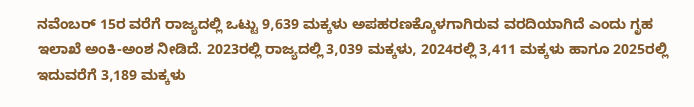ನವೆಂಬರ್ 15ರ ವರೆಗೆ ರಾಜ್ಯದಲ್ಲಿ ಒಟ್ಟು 9,639 ಮಕ್ಕಳು ಅಪಹರಣಕ್ಕೊಳಗಾಗಿರುವ ವರದಿಯಾಗಿದೆ ಎಂದು ಗೃಹ ಇಲಾಖೆ ಅಂಕಿ-ಅಂಶ ನೀಡಿದೆ. 2023ರಲ್ಲಿ ರಾಜ್ಯದಲ್ಲಿ 3,039 ಮಕ್ಕಳು, 2024ರಲ್ಲಿ 3,411 ಮಕ್ಕಳು ಹಾಗೂ 2025ರಲ್ಲಿ ಇದುವರೆಗೆ 3,189 ಮಕ್ಕಳು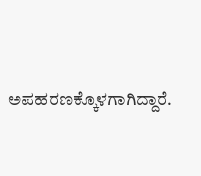ಅಪಹರಣಕ್ಕೊಳಗಾಗಿದ್ದಾರೆ.